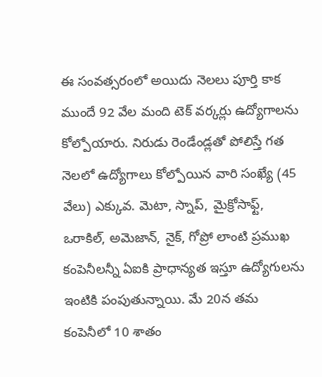ఈ సంవత్సరంలో అయిదు నెలలు పూర్తి కాక ముందే 92 వేల మంది టెక్ వర్కర్లు ఉద్యోగాలను కోల్పోయారు. నిరుడు రెండేండ్లతో పోలిస్తే గత నెలలో ఉద్యోగాలు కోల్పోయిన వారి సంఖ్యే (45 వేలు) ఎక్కువ. మెటా, స్నాప్, మైక్రోసాఫ్ట్, ఒరాకిల్, అమెజాన్, నైక్, గోప్రో లాంటి ప్రముఖ కంపెనీలన్నీ ఏఐకి ప్రాధాన్యత ఇస్తూ ఉద్యోగులను ఇంటికి పంపుతున్నాయి. మే 20న తమ కంపెనీలో 10 శాతం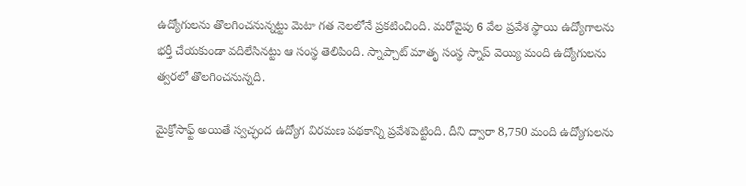ఉద్యోగులను తొలగించనున్నట్టు మెటా గత నెలలోనే ప్రకటించింది. మరోవైపు 6 వేల ప్రవేశ స్థాయి ఉద్యోగాలను భర్తీ చేయకుండా వదిలేసినట్టు ఆ సంస్థ తెలిపింది. స్నాప్చాట్ మాతృ సంస్థ స్నాప్ వెయ్యి మంది ఉద్యోగులను త్వరలో తొలగించనున్నది.

మైక్రోసాఫ్ట్ అయితే స్వచ్ఛంద ఉద్యోగ విరమణ పథకాన్ని ప్రవేశపెట్టింది. దీని ద్వారా 8,750 మంది ఉద్యోగులను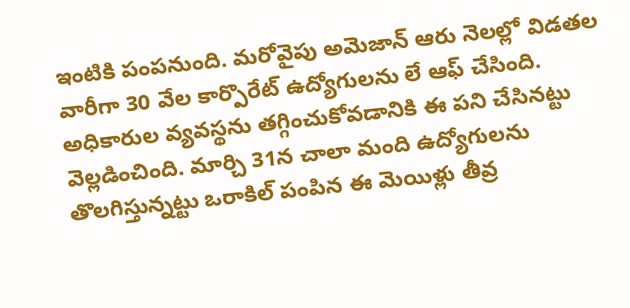ఇంటికి పంపనుంది. మరోవైపు అమెజాన్ ఆరు నెలల్లో విడతల వారీగా 30 వేల కార్పొరేట్ ఉద్యోగులను లే ఆఫ్ చేసింది. అధికారుల వ్యవస్థను తగ్గించుకోవడానికి ఈ పని చేసినట్టు వెల్లడించింది. మార్చి 31న చాలా మంది ఉద్యోగులను తొలగిస్తున్నట్టు ఒరాకిల్ పంపిన ఈ మెయిళ్లు తీవ్ర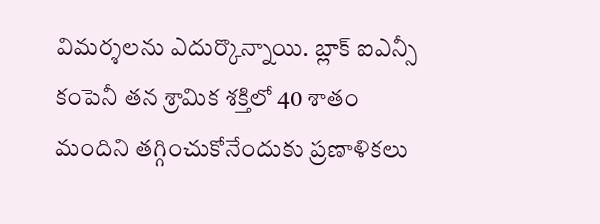విమర్శలను ఎదుర్కొన్నాయి. బ్లాక్ ఐఎన్సీ కంపెనీ తన శ్రామిక శక్తిలో 40 శాతం మందిని తగ్గించుకోనేందుకు ప్రణాళికలు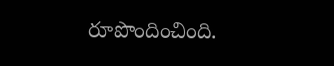రూపొందించింది.